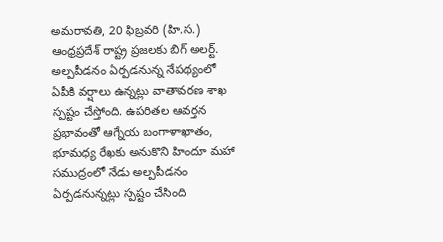అమరావతి, 20 ఫిబ్రవరి (హి.స.)
ఆంధ్రప్రదేశ్ రాష్ట్ర ప్రజలకు బిగ్ అలర్ట్. అల్పపీడనం ఏర్పడనున్న నేపథ్యంలో ఏపీకి వర్షాలు ఉన్నట్లు వాతావరణ శాఖ స్పష్టం చేస్తోంది. ఉపరితల ఆవర్తన ప్రభావంతో ఆగ్నేయ బంగాళాఖాతం, భూమధ్య రేఖకు అనుకొని హిందూ మహా సముద్రంలో నేడు అల్పపీడనం ఏర్పడనున్నట్లు స్పష్టం చేసింది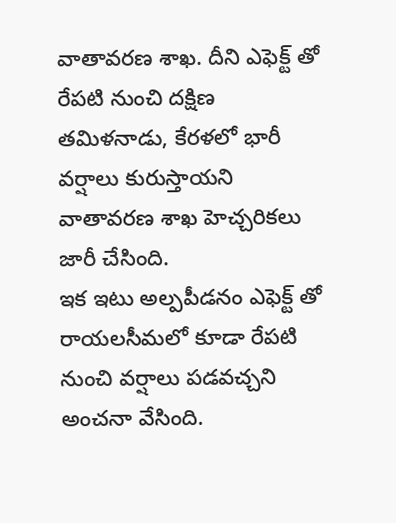వాతావరణ శాఖ. దీని ఎఫెక్ట్ తో రేపటి నుంచి దక్షిణ తమిళనాడు, కేరళలో భారీ వర్షాలు కురుస్తాయని వాతావరణ శాఖ హెచ్చరికలు జారీ చేసింది.
ఇక ఇటు అల్పపీడనం ఎఫెక్ట్ తో రాయలసీమలో కూడా రేపటి నుంచి వర్షాలు పడవచ్చని అంచనా వేసింది.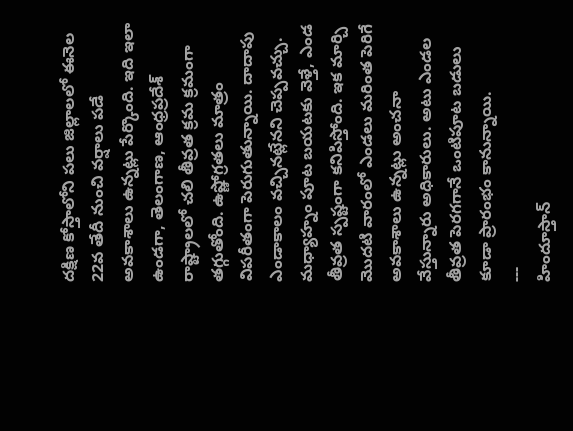దక్షిణ కోస్తాలోని పలు జిల్లాలలో ఈనెల 22వ తేదీ నుంచి వర్షాలు పడే అవకాశాలు ఉన్నట్లు పేర్కొంది. ఇది ఇలా ఉండగా, తెలంగాణ, ఆంధ్రప్రదేశ్ రాష్ట్రాలలో చలి తీవ్రత క్రమ క్రమంగా తగ్గుతోంది. ఉష్ణోగ్రతలు మాత్రం విపరీతంగా పెరుగుతున్నాయి. దాదాపు ఎండాకాలం వచ్చినట్లేనని చెప్పవచ్చు. మధ్యాహ్నం పూట బయటకు వెళ్తే, ఎండ తీవ్రత స్పష్టంగా కనిపిస్తోంది. ఇక మార్చి మొదటి వారంలో ఎండలు మరింత పెరిగే అవకాశాలు ఉన్నట్లు అంచనా వేస్తున్నారు అధికారులు. అటు ఎండల తీవ్రత పెరగగానే ఒంటిపూట బడులు కూడా ప్రారంభం కానున్నాయి.
---
హిందూస్తాన్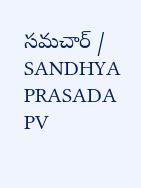సమచార్ / SANDHYA PRASADA PV